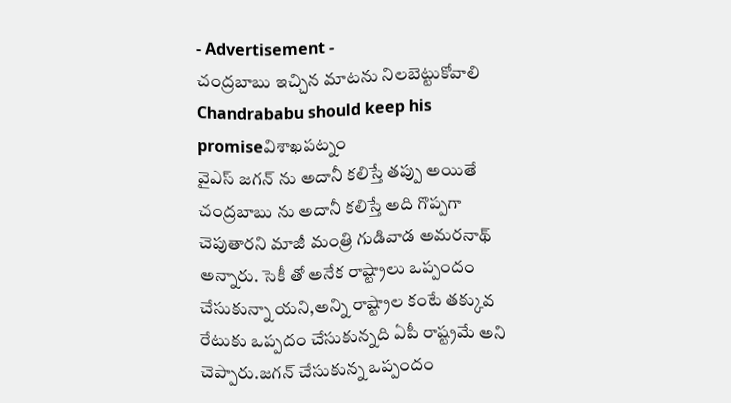- Advertisement -
చంద్రబాబు ఇచ్చిన మాటను నిలబెట్టుకోవాలి
Chandrababu should keep his promiseవిశాఖపట్నం
వైఎస్ జగన్ ను అదానీ కలిస్తే తప్పు అయితే చంద్రబాబు ను అదానీ కలిస్తే అది గొప్పగా చెపుతారని మాజీ మంత్రి గుడివాడ అమరనాథ్ అన్నారు. సెకీ తో అనేక రాష్ట్రాలు ఒప్పందం చేసుకున్నా యని,అన్ని రాష్ట్రాల కంటే తక్కువ రేటుకు ఒప్పదం చేసుకున్నది ఏపీ రాష్ట్రమే అని చెప్పారు.జగన్ చేసుకున్న ఒప్పందం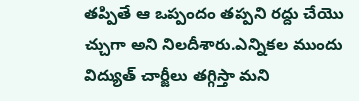తప్పితే ఆ ఒప్పందం తప్పని రద్దు చేయొ చ్చుగా అని నిలదీశారు.ఎన్నికల ముందు విద్యుత్ చార్జీలు తగ్గిస్తా మని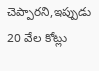చెప్పారని,ఇప్పుడు 20 వేల కోట్లు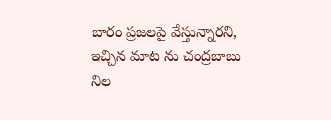బారం ప్రజలపై వేస్తున్నారని, ఇచ్చిన మాట ను చంద్రబాబు నిల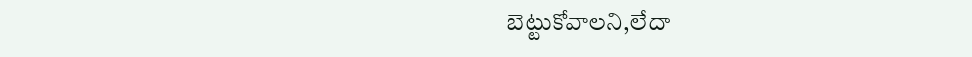బెట్టుకోవాలని,లేదా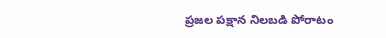ప్రజల పక్షాన నిలబడి పోరాటం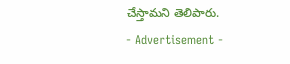చేస్తామని తెలిపారు.
- Advertisement -